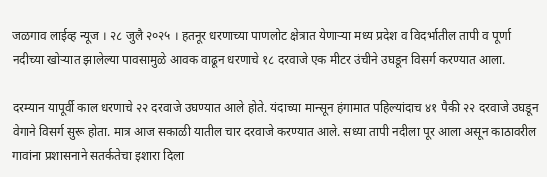जळगाव लाईव्ह न्यूज । २८ जुलै २०२५ । हतनूर धरणाच्या पाणलोट क्षेत्रात येणाऱ्या मध्य प्रदेश व विदर्भातील तापी व पूर्णा नदीच्या खोऱ्यात झालेल्या पावसामुळे आवक वाढून धरणाचे १८ दरवाजे एक मीटर उंचीने उघडून विसर्ग करण्यात आला.

दरम्यान यापूर्वी काल धरणाचे २२ दरवाजे उघण्यात आले होते. यंदाच्या मान्सून हंगामात पहिल्यांदाच ४१ पैकी २२ दरवाजे उघडून वेगाने विसर्ग सुरू होता. मात्र आज सकाळी यातील चार दरवाजे करण्यात आले. सध्या तापी नदीला पूर आला असून काठावरील गावांना प्रशासनाने सतर्कतेचा इशारा दिला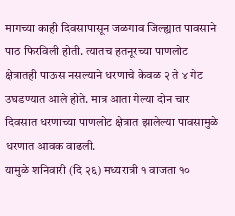मागच्या काही दिवसापासून जळगाव जिल्ह्यात पावसाने पाठ फिरविली होती. त्यातच हतनूरच्या पाणलोट क्षेत्रातही पाऊस नसल्याने धरणाचे केवळ २ ते ४ गेट उघडण्यात आले होते. मात्र आता गेल्या दोन चार दिवसात धरणाच्या पाणलोट क्षेत्रात झालेल्या पावसामुळे धरणात आवक वाढली.
यामुळे शनिवारी (दि २६) मध्यरात्री १ वाजता १०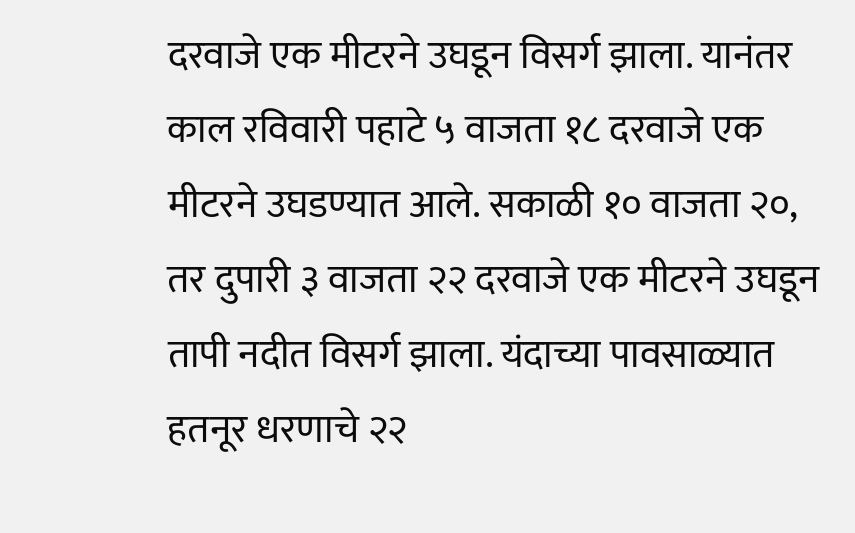दरवाजे एक मीटरने उघडून विसर्ग झाला. यानंतर काल रविवारी पहाटे ५ वाजता १८ दरवाजे एक मीटरने उघडण्यात आले. सकाळी १० वाजता २०, तर दुपारी ३ वाजता २२ दरवाजे एक मीटरने उघडून तापी नदीत विसर्ग झाला. यंदाच्या पावसाळ्यात हतनूर धरणाचे २२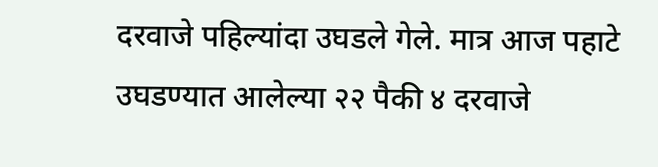दरवाजे पहिल्यांदा उघडले गेले. मात्र आज पहाटे उघडण्यात आलेल्या २२ पैकी ४ दरवाजे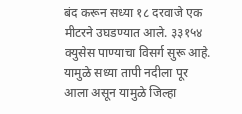बंद करून सध्या १८ दरवाजे एक मीटरने उघडण्यात आले. ३३१५४ क्युसेस पाण्याचा विसर्ग सुरू आहे. यामुळे सध्या तापी नदीला पूर आला असून यामुळे जिल्हा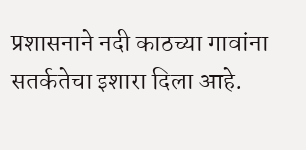प्रशासनाने नदी काठच्या गावांना सतर्कतेचा इशारा दिला आहे.